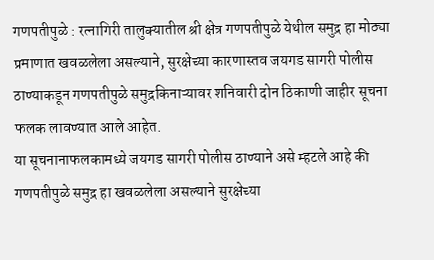गणपतीपुळे : रत्नागिरी तालुक्यातील श्री क्षेत्र गणपतीपुळे येथील समुद्र हा मोठ्या प्रमाणात खवळलेला असल्याने, सुरक्षेच्या कारणास्तव जयगड सागरी पोलीस ठाण्याकडून गणपतीपुळे समुद्रकिनाऱ्यावर शनिवारी दोन ठिकाणी जाहीर सूचना फलक लावण्यात आले आहेत.
या सूचनानाफलकामध्ये जयगड सागरी पोलीस ठाण्याने असे म्हटले आहे की गणपतीपुळे समुद्र हा खवळलेला असल्याने सुरक्षेच्या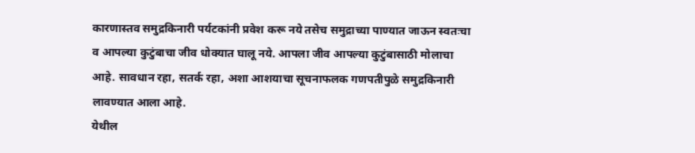कारणास्तव समुद्रकिनारी पर्यटकांनी प्रवेश करू नये तसेच समुद्राच्या पाण्यात जाऊन स्वतःचा व आपल्या कुटुंबाचा जीव धोक्यात घालू नये. आपला जीव आपल्या कुटुंबासाठी मोलाचा आहे. सावधान रहा, सतर्क रहा, अशा आशयाचा सूचनाफलक गणपतीपुळे समुद्रकिनारी लावण्यात आला आहे.
येथील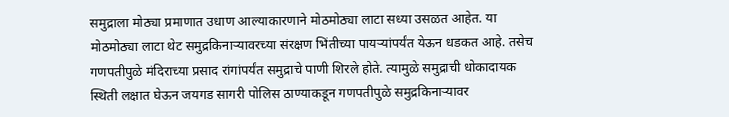समुद्राला मोठ्या प्रमाणात उधाण आल्याकारणाने मोठमोठ्या लाटा सध्या उसळत आहेत. या मोठमोठ्या लाटा थेट समुद्रकिनाऱ्यावरच्या संरक्षण भिंतीच्या पायऱ्यांपर्यंत येऊन धडकत आहे. तसेच गणपतीपुळे मंदिराच्या प्रसाद रांगांपर्यंत समुद्राचे पाणी शिरले होते. त्यामुळे समुद्राची धोकादायक स्थिती लक्षात घेऊन जयगड सागरी पोलिस ठाण्याकडून गणपतीपुळे समुद्रकिनाऱ्यावर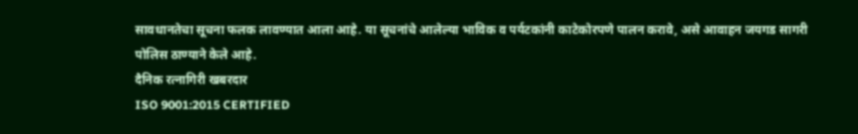सावधानतेचा सूचना फलक लावण्यात आला आहे. या सूचनांचे आलेल्या भाविक व पर्यटकांनी काटेकोरपणे पालन करावे, असे आवाहन जयगड सागरी पोलिस ठाण्याने केले आहे.
दैनिक रत्नागिरी खबरदार
ISO 9001:2015 CERTIFIED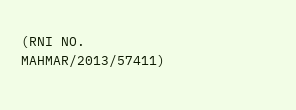(RNI NO. MAHMAR/2013/57411)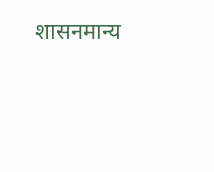शासनमान्य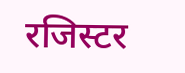रजिस्टर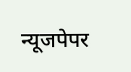न्यूजपेपर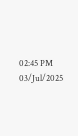02:45 PM 03/Jul/2025